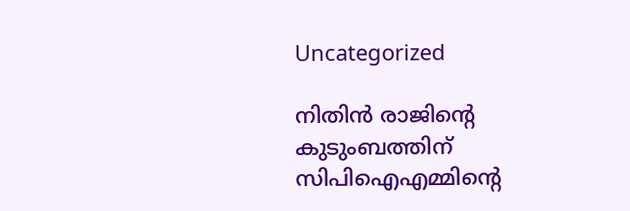Uncategorized

നിതിന്‍ രാജിന്റെ കുടുംബത്തിന് സിപിഐഎമ്മിന്റെ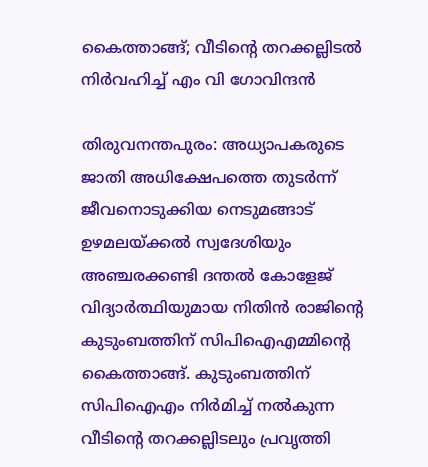കൈത്താങ്ങ്; വീടിന്റെ തറക്കല്ലിടൽ നിര്‍വഹിച്ച് എം വി ഗോവിന്ദന്‍

തിരുവനന്തപുരം: അധ്യാപകരുടെ ജാതി അധിക്ഷേപത്തെ തുടര്‍ന്ന് ജീവനൊടുക്കിയ നെടുമങ്ങാട് ഉഴമലയ്ക്കല്‍ സ്വദേശിയും അഞ്ചരക്കണ്ടി ദന്തല്‍ കോളേജ് വിദ്യാര്‍ത്ഥിയുമായ നിതിന്‍ രാജിന്റെ കുടുംബത്തിന് സിപിഐഎമ്മിന്റെ കൈത്താങ്ങ്. കുടുംബത്തിന് സിപിഐഎം നിര്‍മിച്ച് നല്‍കുന്ന വീടിന്റെ തറക്കല്ലിടലും പ്രവൃത്തി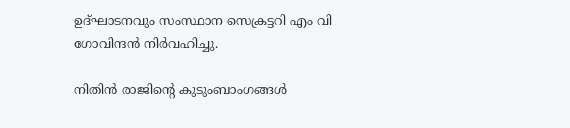ഉദ്ഘാടനവും സംസ്ഥാന സെക്രട്ടറി എം വി ഗോവിന്ദന്‍ നിര്‍വഹിച്ചു.

നിതിന്‍ രാജിന്റെ കുടുംബാംഗങ്ങള്‍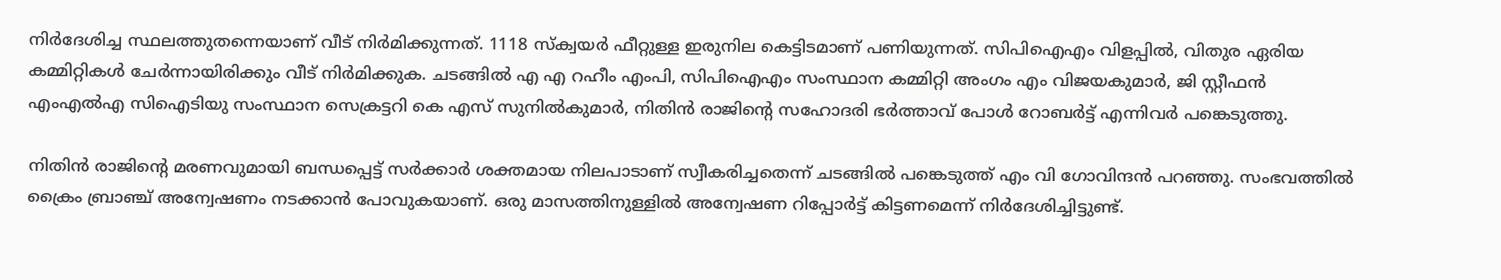നിര്‍ദേശിച്ച സ്ഥലത്തുതന്നെയാണ് വീട് നിര്‍മിക്കുന്നത്. 1118 സ്‌ക്വയര്‍ ഫീറ്റുള്ള ഇരുനില കെട്ടിടമാണ് പണിയുന്നത്. സിപിഐഎം വിളപ്പില്‍, വിതുര ഏരിയ കമ്മിറ്റികള്‍ ചേര്‍ന്നായിരിക്കും വീട് നിര്‍മിക്കുക. ചടങ്ങില്‍ എ എ റഹീം എംപി, സിപിഐഎം സംസ്ഥാന കമ്മിറ്റി അംഗം എം വിജയകുമാര്‍, ജി സ്റ്റീഫന്‍ എംഎല്‍എ സിഐടിയു സംസ്ഥാന സെക്രട്ടറി കെ എസ് സുനില്‍കുമാര്‍, നിതിന്‍ രാജിന്റെ സഹോദരി ഭര്‍ത്താവ് പോള്‍ റോബര്‍ട്ട് എന്നിവര്‍ പങ്കെടുത്തു.

നിതിന്‍ രാജിന്റെ മരണവുമായി ബന്ധപ്പെട്ട് സര്‍ക്കാര്‍ ശക്തമായ നിലപാടാണ് സ്വീകരിച്ചതെന്ന് ചടങ്ങില്‍ പങ്കെടുത്ത് എം വി ഗോവിന്ദന്‍ പറഞ്ഞു. സംഭവത്തില്‍ ക്രൈം ബ്രാഞ്ച് അന്വേഷണം നടക്കാന്‍ പോവുകയാണ്. ഒരു മാസത്തിനുള്ളില്‍ അന്വേഷണ റിപ്പോര്‍ട്ട് കിട്ടണമെന്ന് നിര്‍ദേശിച്ചിട്ടുണ്ട്.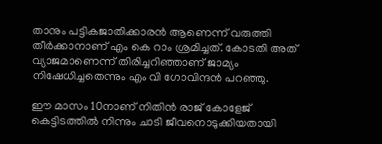താനും പട്ടികജാതിക്കാരന്‍ ആണെന്ന് വരുത്തി തീര്‍ക്കാനാണ് എം കെ റാം ശ്രമിച്ചത്. കോടതി അത് വ്യാജമാണെന്ന് തിരിച്ചറിഞ്ഞാണ് ജാമ്യം നിഷേധിച്ചതെന്നും എം വി ഗോവിന്ദന്‍ പറഞ്ഞു.

ഈ മാസം 10നാണ് നിതിന്‍ രാജ് കോളേജ് കെട്ടിടത്തില്‍ നിന്നും ചാടി ജീവനൊടുക്കിയതായി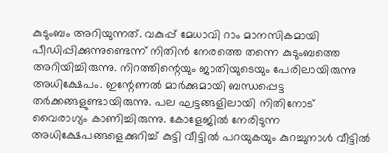കുടുംബം അറിയുന്നത്. വകുപ്പ് മേധാവി റാം മാനസികമായി പീഡിപ്പിക്കുന്നുണ്ടെന്ന് നിതിന്‍ നേരത്തെ തന്നെ കുടുംബത്തെ അറിയിച്ചിരുന്നു. നിറത്തിന്റെയും ജാതിയുടെയും പേരിലായിരുന്നു അധിക്ഷേപം. ഇന്റേണല്‍ മാര്‍ക്കുമായി ബന്ധപ്പെട്ട തര്‍ക്കങ്ങളുണ്ടായിരുന്നു. പല ഘട്ടങ്ങളിലായി നിതിനോട് വൈരാഗ്യം കാണിച്ചിരുന്നു. കോളേജില്‍ നേരിടുന്ന അധിക്ഷേപങ്ങളെക്കുറിച്ച് കുട്ടി വീട്ടില്‍ പറയുകയും കുറച്ചുനാള്‍ വീട്ടില്‍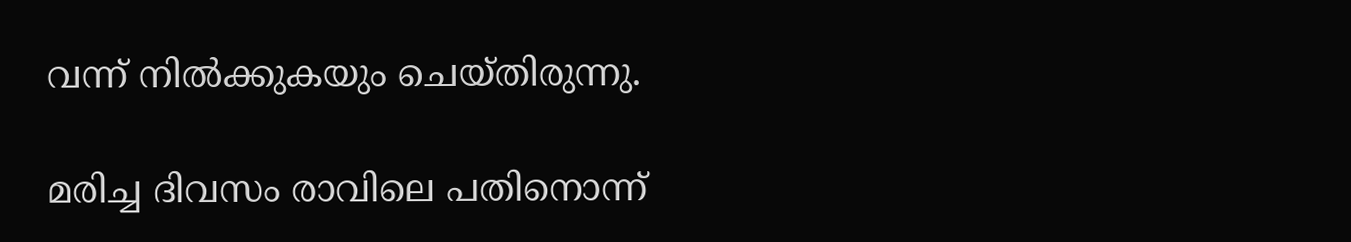വന്ന് നില്‍ക്കുകയും ചെയ്തിരുന്നു.

മരിച്ച ദിവസം രാവിലെ പതിനൊന്ന്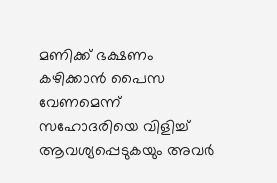മണിക്ക് ഭക്ഷണം കഴിക്കാന്‍ പൈസ വേണമെന്ന് സഹോദരിയെ വിളിച്ച് ആവശ്യപ്പെടുകയും അവര്‍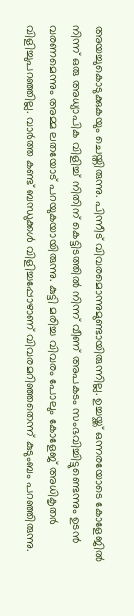അയച്ചുകൊടുക്കുകയും ചെയ്തിരുന്നു. പിന്നീട് വിവരമൊന്നുമുണ്ടായിരുന്നില്ല. ഉച്ചയ്ക്ക് ഒന്നരയോടെ കോളേജില്‍ നിന്ന് ഒരു അധ്യാപിക വിളിച്ച് നിതിന് കെട്ടിടത്തില്‍ നിന്ന് വീണ് അപകടം സംഭവിച്ചിട്ടുണ്ടെന്നും ഉടന്‍ വരണമെന്നും അമ്മ ലതയോട് പറയുകയായിരുന്നു. കുട്ടി മരിച്ച വിവരം പോലും കോളേജ് അധികൃതര്‍ വിളിച്ചുപറഞ്ഞില്ല. വാര്‍ത്ത കണ്ട് ബന്ധുക്കള്‍ വിളിച്ചപ്പോഴാണ് വിവരമറിഞ്ഞതെന്ന് കുടുംബം പറഞ്ഞിരുന്നു.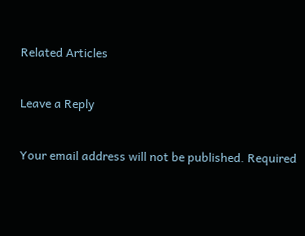Related Articles

Leave a Reply

Your email address will not be published. Required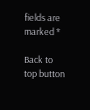fields are marked *

Back to top button